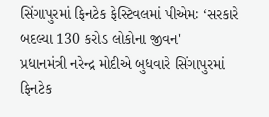સિંગાપુરમાં ફિનટેક ફેસ્ટિવલમાં પીએમઃ ‘સરકારે બદલ્યા 130 કરોડ લોકોના જીવન'
પ્રધાનમંત્રી નરેન્દ્ર મોદીએ બુધવારે સિંગાપુરમાં ફિનટેક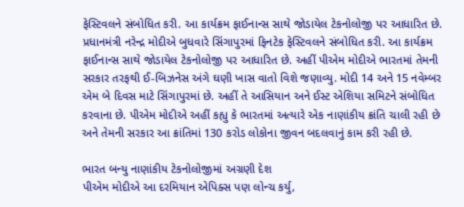ફેસ્ટિવલને સંબોધિત કરી. આ કાર્યક્રમ ફાઈનાન્સ સાથે જોડાયેલ ટેકનોલોજી પર આધારિત છે.
પ્રધાનમંત્રી નરેન્દ્ર મોદીએ બુધવારે સિંગાપુરમાં ફિનટેક ફેસ્ટિવલને સંબોધિત કરી. આ કાર્યક્રમ ફાઈનાન્સ સાથે જોડાયેલ ટેકનોલોજી પર આધારિત છે. અહીં પીએમ મોદીએ ભારતમાં તેમની સરકાર તરફથી ઈ-બિઝનેસ અંગે ઘણી ખાસ વાતો વિશે જણાવ્યુ. મોદી 14 અને 15 નવેમ્બર એમ બે દિવસ માટે સિંગાપુરમાં છે. અહીં તે આસિયાન અને ઈસ્ટ એશિયા સમિટને સંબોધિત કરવાના છે. પીએમ મોદીએ અહીં કહ્યુ કે ભારતમાં અત્યારે એક નાણાંકીય ક્રાંતિ ચાલી રહી છે અને તેમની સરકાર આ ક્રાંતિમાં 130 કરોડ લોકોના જીવન બદલવાનું કામ કરી રહી છે.

ભારત બન્યુ નાણાંકીય ટેકનોલોજીમાં અગ્રણી દેશ
પીએમ મોદીએ આ દરમિયાન એપિક્સ પણ લોન્ચ કર્યુ,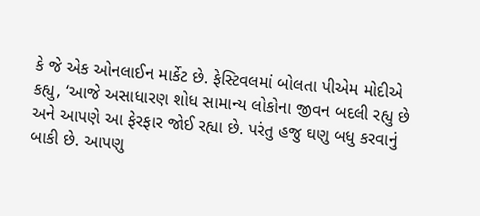કે જે એક ઓનલાઈન માર્કેટ છે. ફેસ્ટિવલમાં બોલતા પીએમ મોદીએ કહ્યુ, ‘આજે અસાધારણ શોધ સામાન્ય લોકોના જીવન બદલી રહ્યુ છે અને આપણે આ ફેરફાર જોઈ રહ્યા છે. પરંતુ હજુ ઘણુ બધુ કરવાનું બાકી છે. આપણુ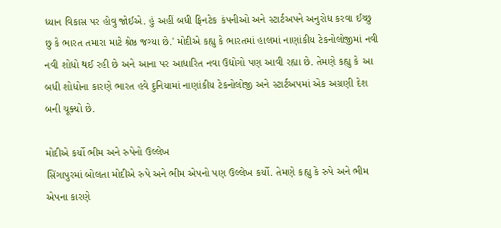ધ્યાન વિકાસ પર હોવુ જોઈએ. હું અહીં બધી ફિનટેક કંપનીઓ અને સ્ટાર્ટઅપને અનુરોધ કરવા ઈચ્છુ છુ કે ભારત તમારા માટે શ્રેષ્ઠ જગ્યા છે.' મોદીએ કહ્યુ કે ભારતમાં હાલમાં નાણાંકીય ટેકનોલોજીમાં નવી નવી શોધો થઈ રહી છે અને આના પર આધારિત નવા ઉદ્યોગો પણ આવી રહ્યા છે. તેમણે કહ્યુ કે આ બધી શોધોના કારણે ભારત હવે દુનિયામાં નાણાંકીય ટેકનોલોજી અને સ્ટાર્ટઅપમાં એક અગ્રણી દેશ બની ચૂક્યો છે.

મોદીએ કર્યો ભીમ અને રુપેનો ઉલ્લેખ
સિંગાપુરમાં બોલતા મોદીએ રુપે અને ભીમ એપનો પણ ઉલ્લેખ કર્યો. તેમણે કહ્યુ કે રુપે અને ભીમ એપના કારણે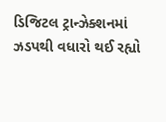ડિજિટલ ટ્રાન્ઝેક્શનમાં ઝડપથી વધારો થઈ રહ્યો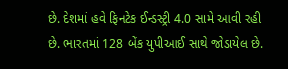છે. દેશમાં હવે ફિનટેક ઈન્ડસ્ટ્રી 4.0 સામે આવી રહી છે. ભારતમાં 128 બેંક યુપીઆઈ સાથે જોડાયેલ છે.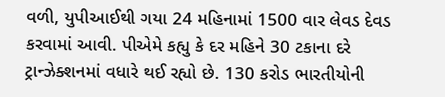વળી, યુપીઆઈથી ગયા 24 મહિનામાં 1500 વાર લેવડ દેવડ કરવામાં આવી. પીએમે કહ્યુ કે દર મહિને 30 ટકાના દરે ટ્રાન્ઝેક્શનમાં વધારે થઈ રહ્યો છે. 130 કરોડ ભારતીયોની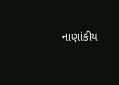નાણાંકીય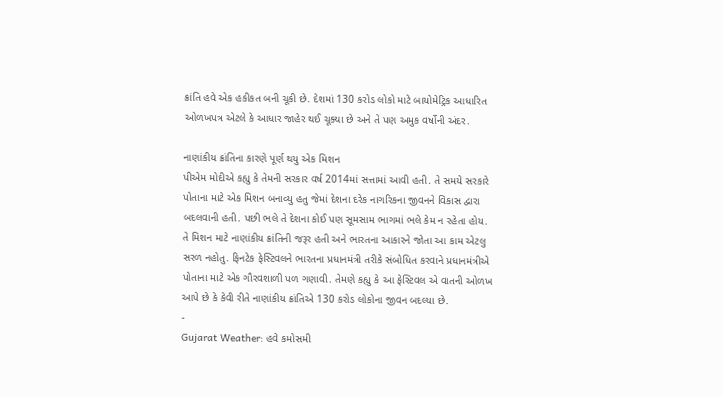ક્રાંતિ હવે એક હકીકત બની ચૂકી છે. દેશમાં 130 કરોડ લોકો માટે બાયોમેટ્રિક આધારિત ઓળખપત્ર એટલે કે આધાર જાહેર થઈ ચૂક્યા છે અને તે પણ અમુક વર્ષોની અંદર.

નાણાંકીય ક્રાંતિના કારણે પૂર્ણ થયુ એક મિશન
પીએમ મોદીએ કહ્યુ કે તેમની સરકાર વર્ષ 2014માં સત્તામાં આવી હતી. તે સમયે સરકારે પોતાના માટે એક મિશન બનાવ્યુ હતુ જેમાં દેશના દરેક નાગરિકના જીવનને વિકાસ દ્વારા બદલવાની હતી. પછી ભલે તે દેશના કોઈ પણ સૂમસામ ભાગમાં ભલે કેમ ન રહેતા હોય. તે મિશન માટે નાણાંકીય ક્રાંતિની જરૂર હતી અને ભારતના આકારને જોતા આ કામ એટલુ સરળ નહોતુ. ફિનટેક ફેસ્ટિવલને ભારતના પ્રધાનમંત્રી તરીકે સંબોધિત કરવાને પ્રધાનમંત્રીએ પોતાના માટે એક ગૌરવશાળી પળ ગણાવી. તેમણે કહ્યુ કે આ ફેસ્ટિવલ એ વાતની ઓળખ આપે છે કે કેવી રીતે નાણાંકીય ક્રાંતિએ 130 કરોડ લોકોના જીવન બદલ્યા છે.
-
Gujarat Weather: હવે કમોસમી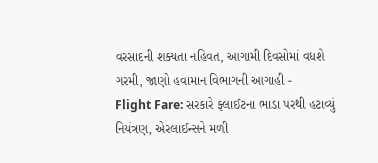વરસાદની શક્યતા નહિવત, આગામી દિવસોમાં વધશે ગરમી, જાણો હવામાન વિભાગની આગાહી -
Flight Fare: સરકારે ફ્લાઈટના ભાડા પરથી હટાવ્યું નિયંત્રણ, એરલાઈન્સને મળી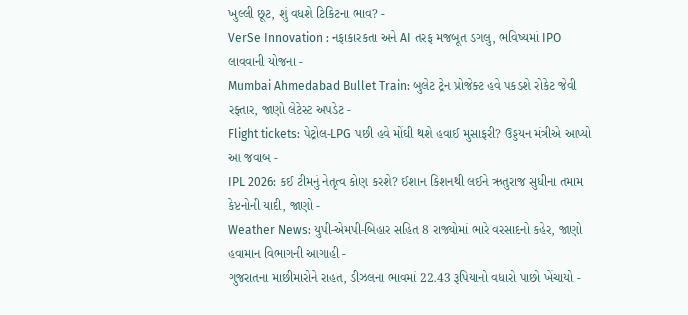ખુલ્લી છૂટ, શું વધશે ટિકિટના ભાવ? -
VerSe Innovation : નફાકારકતા અને AI તરફ મજબૂત ડગલુ, ભવિષ્યમાં IPO લાવવાની યોજના -
Mumbai Ahmedabad Bullet Train: બુલેટ ટ્રેન પ્રોજેક્ટ હવે પકડશે રોકેટ જેવી રફ્તાર, જાણો લેટેસ્ટ અપડેટ -
Flight tickets: પેટ્રોલ-LPG પછી હવે મોંઘી થશે હવાઈ મુસાફરી? ઉડ્ડયન મંત્રીએ આપ્યો આ જવાબ -
IPL 2026: કઈ ટીમનું નેતૃત્વ કોણ કરશે? ઈશાન કિશનથી લઈને ઋતુરાજ સુધીના તમામ કેપ્ટનોની યાદી, જાણો -
Weather News: યુપી-એમપી-બિહાર સહિત 8 રાજ્યોમાં ભારે વરસાદનો કહેર, જાણો હવામાન વિભાગની આગાહી -
ગુજરાતના માછીમારોને રાહત, ડીઝલના ભાવમાં 22.43 રૂપિયાનો વધારો પાછો ખેંચાયો -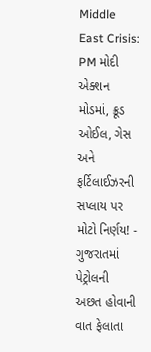Middle East Crisis: PM મોદી એક્શન મોડમાં, ક્રૂડ ઓઈલ, ગેસ અને ફર્ટિલાઈઝરની સપ્લાય પર મોટો નિર્ણય! -
ગુજરાતમાં પેટ્રોલની અછત હોવાની વાત ફેલાતા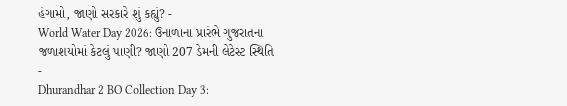હંગામો, જાણો સરકારે શું કહ્યું? -
World Water Day 2026: ઉનાળાના પ્રારંભે ગુજરાતના જળાશયોમાં કેટલું પાણી? જાણો 207 ડેમની લેટેસ્ટ સ્થિતિ -
Dhurandhar 2 BO Collection Day 3: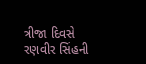ત્રીજા દિવસે રણવીર સિંહની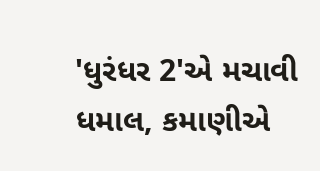'ધુરંધર 2'એ મચાવી ધમાલ, કમાણીએ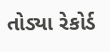તોડ્યા રેકોર્ડ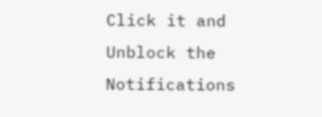Click it and Unblock the Notifications